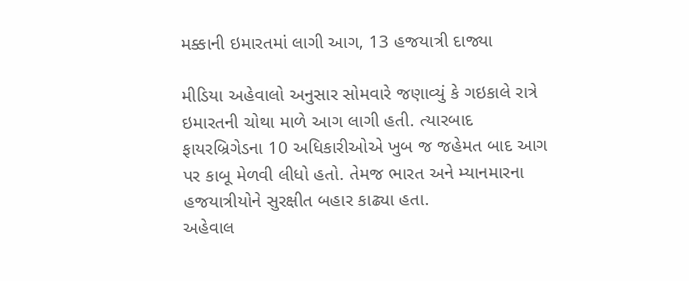મક્કાની ઇમારતમાં લાગી આગ, 13 હજયાત્રી દાજ્યા

મીડિયા અહેવાલો અનુસાર સોમવારે જણાવ્યું કે ગઇકાલે રાત્રે ઇમારતની ચોથા માળે આગ લાગી હતી. ત્યારબાદ ફાયરબ્રિગેડના 10 અધિકારીઓએ ખુબ જ જહેમત બાદ આગ પર કાબૂ મેળવી લીધો હતો. તેમજ ભારત અને મ્યાનમારના હજયાત્રીયોને સુરક્ષીત બહાર કાઢ્યા હતા.
અહેવાલ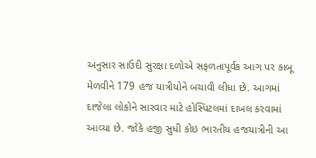અનુસાર સાઉદી સુરક્ષા દળોએ સફળતાપૂર્વક આગ પર કાબૂ મેળવીને 179 હજ યાત્રીયોને બચાવી લીધા છે. આગમાં દાજેલા લોકોને સારવાર માટે હોસ્પિટલમાં દાખલ કરવામાં આવ્યા છે. જોકે હજી સુધી કોઇ ભારતીય હજયાત્રીની આ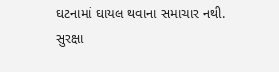ઘટનામાં ઘાયલ થવાના સમાચાર નથી.
સુરક્ષા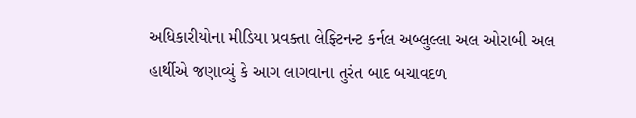અધિકારીયોના મીડિયા પ્રવક્તા લેફ્ટિનન્ટ કર્નલ અબ્લુલ્લા અલ ઓરાબી અલ હાર્થીએ જણાવ્યું કે આગ લાગવાના તુરંત બાદ બચાવદળ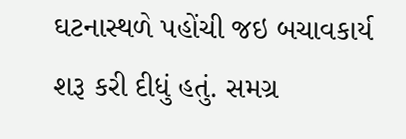ઘટનાસ્થળે પહોંચી જઇ બચાવકાર્ય શરૂ કરી દીધું હતું. સમગ્ર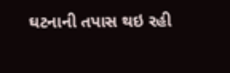ઘટનાની તપાસ થઇ રહી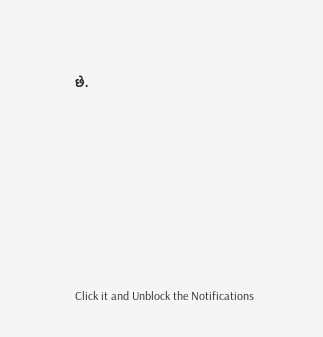છે.












Click it and Unblock the Notifications